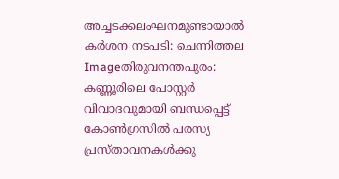അച്ചടക്കലംഘനമുണ്ടായാല്‍ കര്‍ശന നടപടി: ചെന്നിത്തല
Imageതിരുവനന്തപുരം: കണ്ണൂരിലെ പോസ്റ്റര്‍ വിവാദവുമായി ബന്ധപ്പെട്ട് കോണ്‍ഗ്രസില്‍ പരസ്യ പ്രസ്താവനകള്‍ക്കു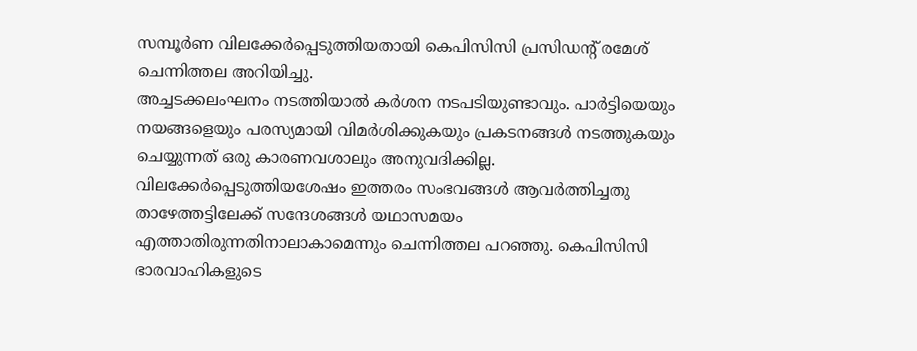സമ്പൂര്‍ണ വിലക്കേര്‍പ്പെടുത്തിയതായി കെപിസിസി പ്രസിഡന്റ് രമേശ് ചെന്നിത്തല അറിയിച്ചു.
അച്ചടക്കലംഘനം നടത്തിയാല്‍ കര്‍ശന നടപടിയുണ്ടാവും. പാര്‍ട്ടിയെയും നയങ്ങളെയും പരസ്യമായി വിമര്‍ശിക്കുകയും പ്രകടനങ്ങള്‍ നടത്തുകയും ചെയ്യുന്നത് ഒരു കാരണവശാലും അനുവദിക്കില്ല. വിലക്കേര്‍പ്പെടുത്തിയശേഷം ഇത്തരം സംഭവങ്ങള്‍ ആവര്‍ത്തിച്ചതു താഴേത്തട്ടിലേക്ക് സന്ദേശങ്ങള്‍ യഥാസമയം എത്താതിരുന്നതിനാലാകാമെന്നും ചെന്നിത്തല പറഞ്ഞു. കെപിസിസി ഭാരവാഹികളുടെ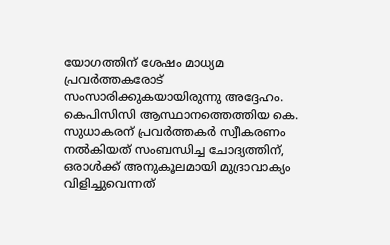യോഗത്തിന് ശേഷം മാധ്യമ പ്രവര്‍ത്തകരോട് സംസാരിക്കുകയായിരുന്നു അദ്ദേഹം. കെപിസിസി ആസ്ഥാനത്തെത്തിയ കെ. സുധാകരന് പ്രവര്‍ത്തകര്‍ സ്വീകരണം നല്‍കിയത് സംബന്ധിച്ച ചോദ്യത്തിന്, ഒരാള്‍ക്ക് അനുകൂലമായി മുദ്രാവാക്യം വിളിച്ചുവെന്നത്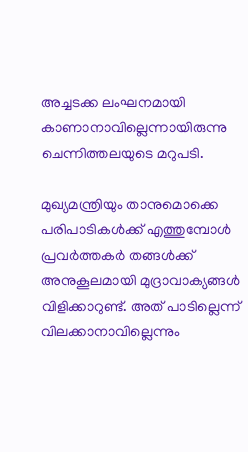അച്ചടക്ക ലംഘനമായി കാണാനാവില്ലെന്നായിരുന്നു ചെന്നിത്തലയുടെ മറുപടി.

മുഖ്യമന്ത്രിയും താനുമൊക്കെ പരിപാടികള്‍ക്ക് എത്തുമ്പോള്‍ പ്രവര്‍ത്തകര്‍ തങ്ങള്‍ക്ക് അനുകൂലമായി മുദ്രാവാക്യങ്ങള്‍ വിളിക്കാറുണ്ട്. അത് പാടില്ലെന്ന് വിലക്കാനാവില്ലെന്നും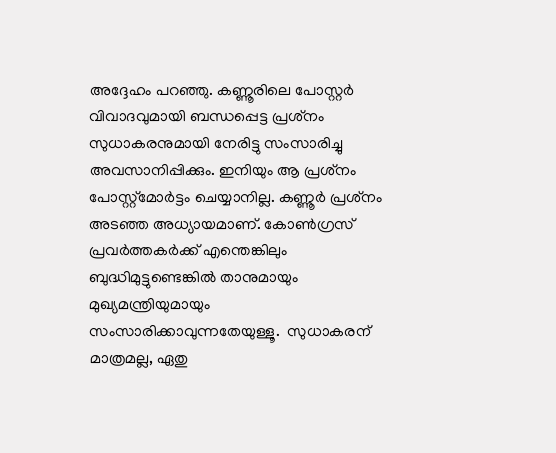അദ്ദേഹം പറഞ്ഞു. കണ്ണൂരിലെ പോസ്റ്റര്‍ വിവാദവുമായി ബന്ധപ്പെട്ട പ്രശ്‌നം സുധാകരനുമായി നേരിട്ടു സംസാരിച്ചു അവസാനിപ്പിക്കും. ഇനിയും ആ പ്രശ്‌നം പോസ്റ്റ്‌മോര്‍ട്ടം ചെയ്യാനില്ല. കണ്ണൂര്‍ പ്രശ്‌നം അടഞ്ഞ അധ്യായമാണ്. കോണ്‍ഗ്രസ് പ്രവര്‍ത്തകര്‍ക്ക് എന്തെങ്കിലും ബുദ്ധിമുട്ടുണ്ടെങ്കില്‍ താനുമായും മുഖ്യമന്ത്രിയുമായും സംസാരിക്കാവുന്നതേയുള്ളൂ.  സുധാകരന് മാത്രമല്ല, ഏതു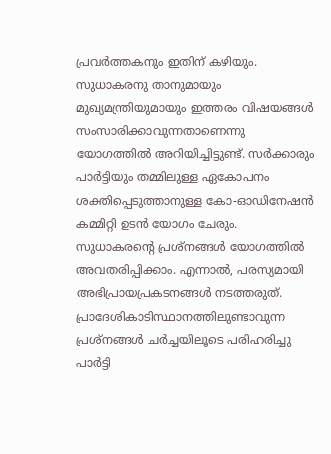പ്രവര്‍ത്തകനും ഇതിന് കഴിയും. സുധാകരനു താനുമായും മുഖ്യമന്ത്രിയുമായും ഇത്തരം വിഷയങ്ങള്‍ സംസാരിക്കാവുന്നതാണെന്നു യോഗത്തില്‍ അറിയിച്ചിട്ടുണ്ട്. സര്‍ക്കാരും പാര്‍ട്ടിയും തമ്മിലുള്ള ഏകോപനം ശക്തിപ്പെടുത്താനുള്ള കോ-ഓഡിനേഷന്‍ കമ്മിറ്റി ഉടന്‍ യോഗം ചേരും. സുധാകരന്റെ പ്രശ്‌നങ്ങള്‍ യോഗത്തില്‍ അവതരിപ്പിക്കാം. എന്നാല്‍, പരസ്യമായി അഭിപ്രായപ്രകടനങ്ങള്‍ നടത്തരുത്. പ്രാദേശികാടിസ്ഥാനത്തിലുണ്ടാവുന്ന പ്രശ്‌നങ്ങള്‍ ചര്‍ച്ചയിലൂടെ പരിഹരിച്ചു പാര്‍ട്ടി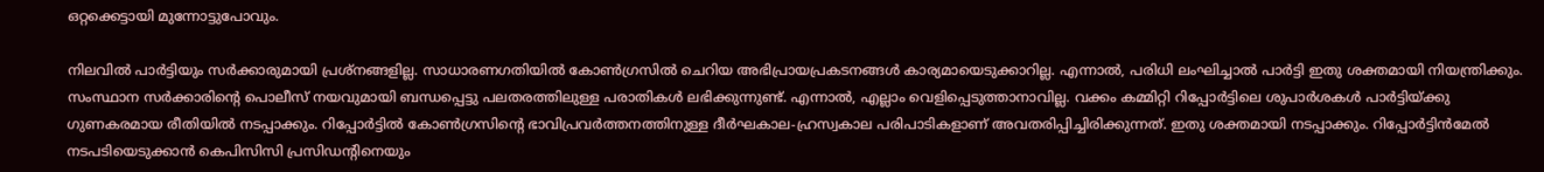ഒറ്റക്കെട്ടായി മുന്നോട്ടുപോവും.

നിലവില്‍ പാര്‍ട്ടിയും സര്‍ക്കാരുമായി പ്രശ്‌നങ്ങളില്ല. സാധാരണഗതിയില്‍ കോണ്‍ഗ്രസില്‍ ചെറിയ അഭിപ്രായപ്രകടനങ്ങള്‍ കാര്യമായെടുക്കാറില്ല. എന്നാല്‍, പരിധി ലംഘിച്ചാല്‍ പാര്‍ട്ടി ഇതു ശക്തമായി നിയന്ത്രിക്കും. സംസ്ഥാന സര്‍ക്കാരിന്റെ പൊലീസ് നയവുമായി ബന്ധപ്പെട്ടു പലതരത്തിലുള്ള പരാതികള്‍ ലഭിക്കുന്നുണ്ട്. എന്നാല്‍, എല്ലാം വെളിപ്പെടുത്താനാവില്ല. വക്കം കമ്മിറ്റി റിപ്പോര്‍ട്ടിലെ ശുപാര്‍ശകള്‍ പാര്‍ട്ടിയ്ക്കു ഗുണകരമായ രീതിയില്‍ നടപ്പാക്കും. റിപ്പോര്‍ട്ടില്‍ കോണ്‍ഗ്രസിന്റെ ഭാവിപ്രവര്‍ത്തനത്തിനുള്ള ദീര്‍ഘകാല-ഹ്രസ്വകാല പരിപാടികളാണ് അവതരിപ്പിച്ചിരിക്കുന്നത്. ഇതു ശക്തമായി നടപ്പാക്കും. റിപ്പോര്‍ട്ടിന്‍മേല്‍ നടപടിയെടുക്കാന്‍ കെപിസിസി പ്രസിഡന്റിനെയും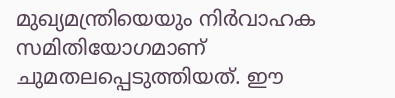മുഖ്യമന്ത്രിയെയും നിര്‍വാഹക സമിതിയോഗമാണ് ചുമതലപ്പെടുത്തിയത്. ഈ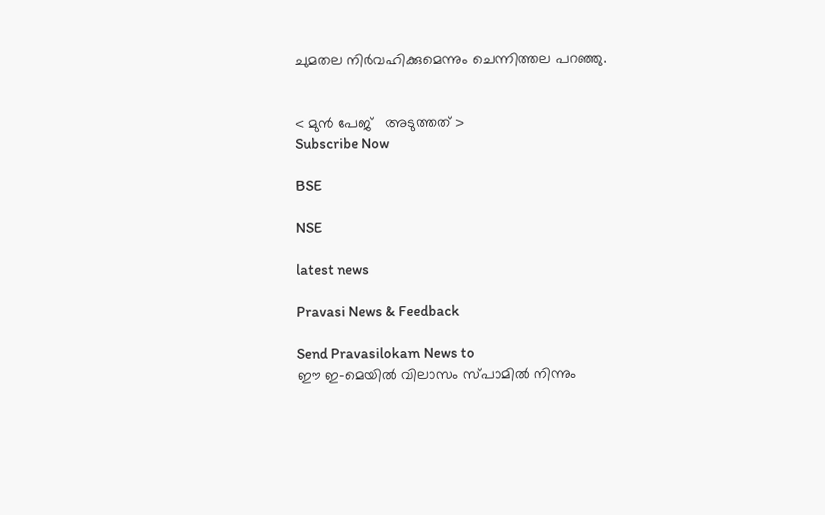ചുമതല നിര്‍വഹിക്കുമെന്നും ചെന്നിത്തല പറഞ്ഞു.


< മുന്‍ പേജ്‌   അടുത്തത് >
Subscribe Now

BSE

NSE

latest news

Pravasi News & Feedback

Send Pravasilokam News to
ഈ ഇ-മെയില്‍ വിലാസം സ്‌പാമില്‍ നിന്നും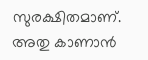സുരക്ഷിതമാണ്‌. അതു കാണാന്‍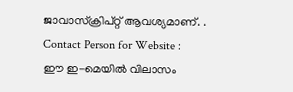ജാവാസ്ക്രിപ്റ്റ്‌ ആവശ്യമാണ്‌. .
Contact Person for Website :
ഈ ഇ-മെയില്‍ വിലാസം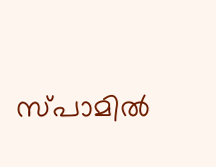സ്‌പാമില്‍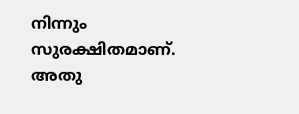നിന്നും സുരക്ഷിതമാണ്‌. അതു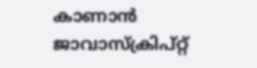കാണാന്‍ ജാവാസ്ക്രിപ്റ്റ്‌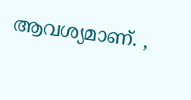ആവശ്യമാണ്‌. ,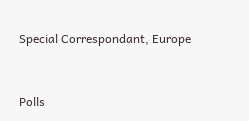Special Correspondant, Europe


Polls